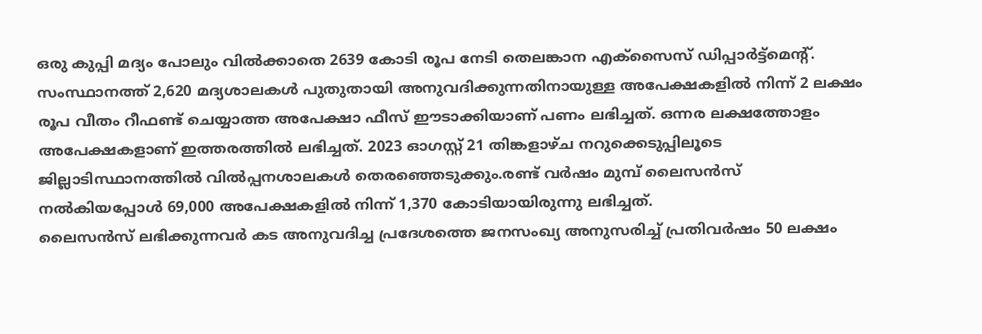ഒരു കുപ്പി മദ്യം പോലും വിൽക്കാതെ 2639 കോടി രൂപ നേടി തെലങ്കാന എക്സൈസ് ഡിപ്പാർട്ട്മെന്റ്. സംസ്ഥാനത്ത് 2,620 മദ്യശാലകൾ പുതുതായി അനുവദിക്കുന്നതിനായുള്ള അപേക്ഷകളിൽ നിന്ന് 2 ലക്ഷം രൂപ വീതം റീഫണ്ട് ചെയ്യാത്ത അപേക്ഷാ ഫീസ് ഈടാക്കിയാണ് പണം ലഭിച്ചത്. ഒന്നര ലക്ഷത്തോളം അപേക്ഷകളാണ് ഇത്തരത്തിൽ ലഭിച്ചത്. 2023 ഓഗസ്റ്റ് 21 തിങ്കളാഴ്ച നറുക്കെടുപ്പിലൂടെ ജില്ലാടിസ്ഥാനത്തിൽ വിൽപ്പനശാലകൾ തെരഞ്ഞെടുക്കും.രണ്ട് വർഷം മുമ്പ് ലൈസൻസ് നൽകിയപ്പോൾ 69,000 അപേക്ഷകളിൽ നിന്ന് 1,370 കോടിയായിരുന്നു ലഭിച്ചത്.
ലൈസൻസ് ലഭിക്കുന്നവർ കട അനുവദിച്ച പ്രദേശത്തെ ജനസംഖ്യ അനുസരിച്ച് പ്രതിവർഷം 50 ലക്ഷം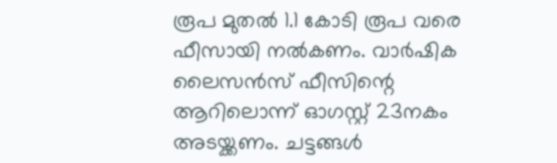രൂപ മുതൽ 1.1 കോടി രൂപ വരെ ഫീസായി നൽകണം. വാർഷിക ലൈസൻസ് ഫീസിന്റെ ആറിലൊന്ന് ഓഗസ്റ്റ് 23നകം അടയ്ക്കണം. ചട്ടങ്ങൾ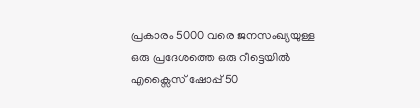പ്രകാരം 5000 വരെ ജനസംഖ്യയുള്ള ഒരു പ്രദേശത്തെ ഒരു റീട്ടെയിൽ എക്സൈസ് ഷോപ്പ് 50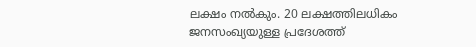ലക്ഷം നൽകും. 20 ലക്ഷത്തിലധികം ജനസംഖ്യയുള്ള പ്രദേശത്ത്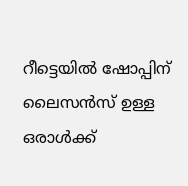റീട്ടെയിൽ ഷോപ്പിന് ലൈസൻസ് ഉള്ള ഒരാൾക്ക്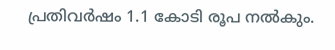പ്രതിവർഷം 1.1 കോടി രൂപ നൽകും.